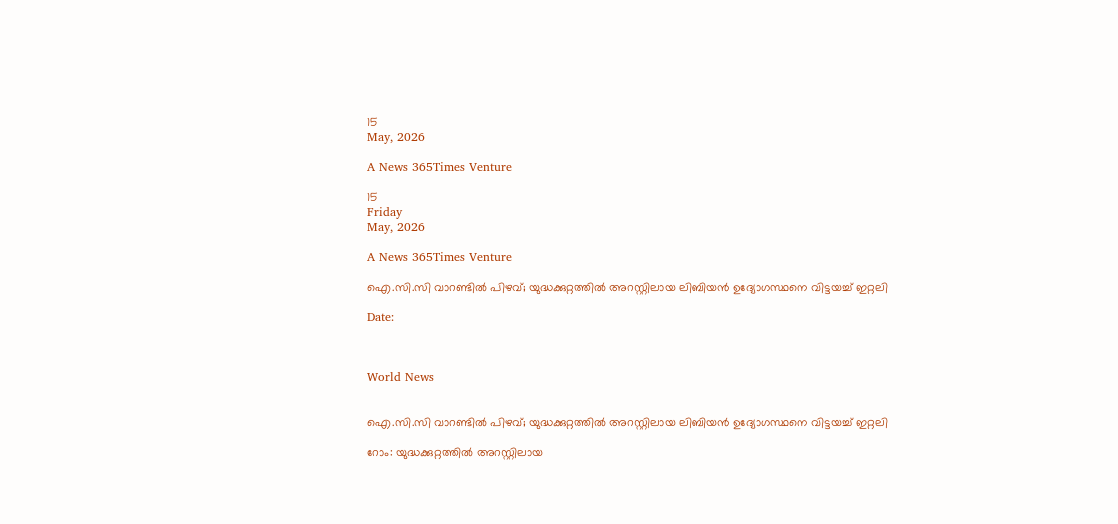15
May, 2026

A News 365Times Venture

15
Friday
May, 2026

A News 365Times Venture

ഐ.സി.സി വാറണ്ടില്‍ പിഴവ്; യുദ്ധക്കുറ്റത്തില്‍ അറസ്റ്റിലായ ലിബിയന്‍ ഉദ്യോഗസ്ഥനെ വിട്ടയച്ച് ഇറ്റലി

Date:



World News


ഐ.സി.സി വാറണ്ടില്‍ പിഴവ്; യുദ്ധക്കുറ്റത്തില്‍ അറസ്റ്റിലായ ലിബിയന്‍ ഉദ്യോഗസ്ഥനെ വിട്ടയച്ച് ഇറ്റലി

റോം: യുദ്ധക്കുറ്റത്തില്‍ അറസ്റ്റിലായ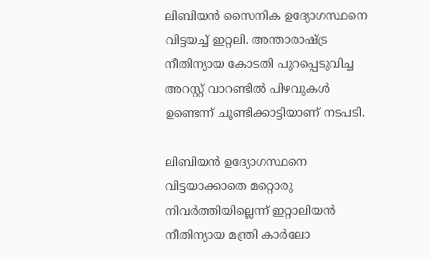ലിബിയന്‍ സൈനിക ഉദ്യോഗസ്ഥനെ വിട്ടയച്ച് ഇറ്റലി. അന്താരാഷ്ട്ര നീതിന്യായ കോടതി പുറപ്പെടുവിച്ച അറസ്റ്റ് വാറണ്ടില്‍ പിഴവുകള്‍ ഉണ്ടെന്ന് ചൂണ്ടിക്കാട്ടിയാണ് നടപടി.

ലിബിയന്‍ ഉദ്യോഗസ്ഥനെ വിട്ടയാക്കാതെ മറ്റൊരു നിവര്‍ത്തിയില്ലെന്ന് ഇറ്റാലിയന്‍ നീതിന്യായ മന്ത്രി കാര്‍ലോ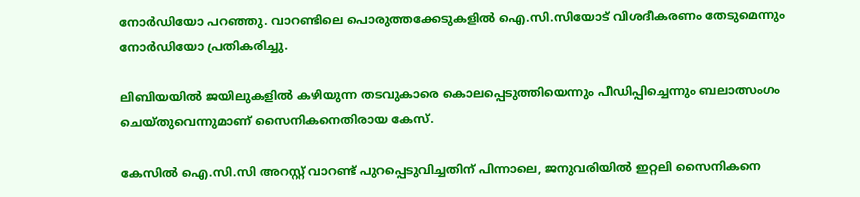നോര്‍ഡിയോ പറഞ്ഞു. വാറണ്ടിലെ പൊരുത്തക്കേടുകളില്‍ ഐ.സി.സിയോട് വിശദീകരണം തേടുമെന്നും നോര്‍ഡിയോ പ്രതികരിച്ചു.

ലിബിയയില്‍ ജയിലുകളില്‍ കഴിയുന്ന തടവുകാരെ കൊലപ്പെടുത്തിയെന്നും പീഡിപ്പിച്ചെന്നും ബലാത്സംഗം ചെയ്തുവെന്നുമാണ് സൈനികനെതിരായ കേസ്.

കേസില്‍ ഐ.സി.സി അറസ്റ്റ് വാറണ്ട് പുറപ്പെടുവിച്ചതിന് പിന്നാലെ, ജനുവരിയില്‍ ഇറ്റലി സൈനികനെ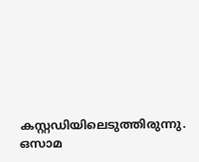കസ്റ്റഡിയിലെടുത്തിരുന്നു. ഒസാമ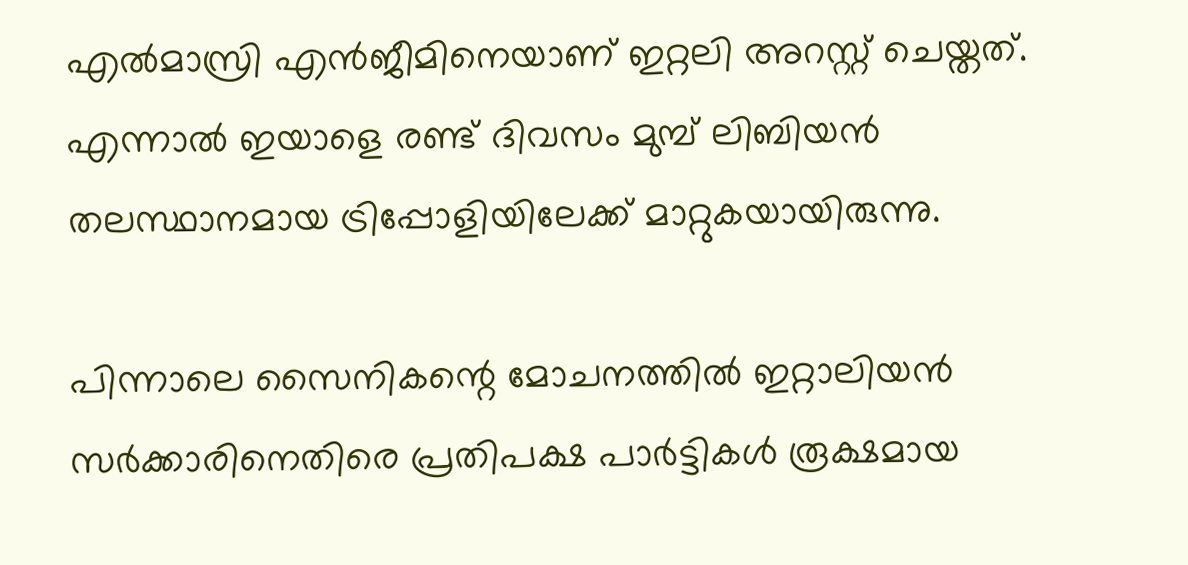എല്‍മാസ്രി എന്‍ജീമിനെയാണ് ഇറ്റലി അറസ്റ്റ് ചെയ്തത്. എന്നാല്‍ ഇയാളെ രണ്ട് ദിവസം മുമ്പ് ലിബിയന്‍ തലസ്ഥാനമായ ട്രിപ്പോളിയിലേക്ക് മാറ്റുകയായിരുന്നു.

പിന്നാലെ സൈനികന്റെ മോചനത്തില്‍ ഇറ്റാലിയന്‍ സര്‍ക്കാരിനെതിരെ പ്രതിപക്ഷ പാര്‍ട്ടികള്‍ രൂക്ഷമായ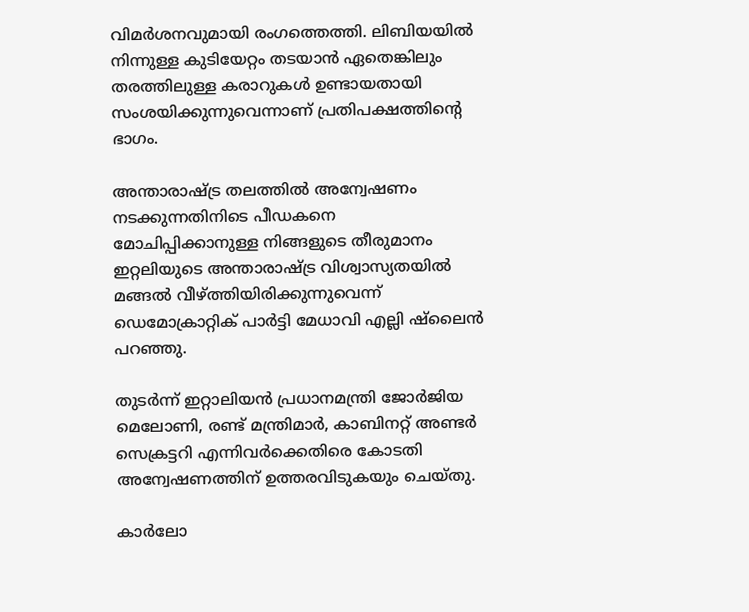വിമര്‍ശനവുമായി രംഗത്തെത്തി. ലിബിയയില്‍ നിന്നുള്ള കുടിയേറ്റം തടയാന്‍ ഏതെങ്കിലും തരത്തിലുള്ള കരാറുകള്‍ ഉണ്ടായതായി സംശയിക്കുന്നുവെന്നാണ് പ്രതിപക്ഷത്തിന്റെ ഭാഗം.

അന്താരാഷ്ട്ര തലത്തില്‍ അന്വേഷണം നടക്കുന്നതിനിടെ പീഡകനെ മോചിപ്പിക്കാനുള്ള നിങ്ങളുടെ തീരുമാനം ഇറ്റലിയുടെ അന്താരാഷ്ട്ര വിശ്വാസ്യതയില്‍ മങ്ങല്‍ വീഴ്ത്തിയിരിക്കുന്നുവെന്ന് ഡെമോക്രാറ്റിക് പാര്‍ട്ടി മേധാവി എല്ലി ഷ്‌ലൈന്‍ പറഞ്ഞു.

തുടര്‍ന്ന് ഇറ്റാലിയന്‍ പ്രധാനമന്ത്രി ജോര്‍ജിയ മെലോണി, രണ്ട് മന്ത്രിമാര്‍, കാബിനറ്റ് അണ്ടര്‍ സെക്രട്ടറി എന്നിവര്‍ക്കെതിരെ കോടതി അന്വേഷണത്തിന് ഉത്തരവിടുകയും ചെയ്തു.

കാര്‍ലോ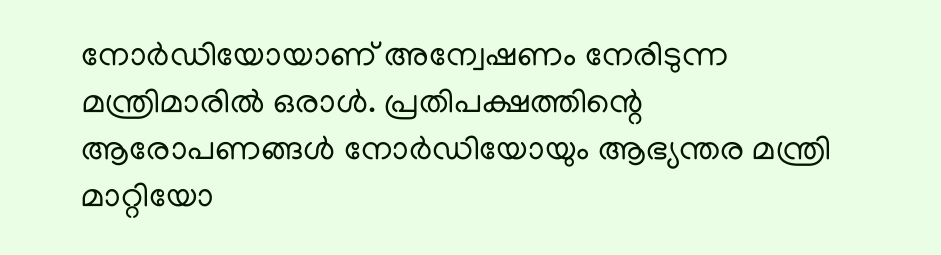നോര്‍ഡിയോയാണ് അന്വേഷണം നേരിടുന്ന മന്ത്രിമാരില്‍ ഒരാള്‍. പ്രതിപക്ഷത്തിന്റെ ആരോപണങ്ങള്‍ നോര്‍ഡിയോയും ആഭ്യന്തര മന്ത്രി മാറ്റിയോ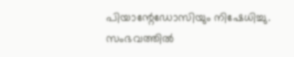പിയാന്റേഡോസിയും നിഷേധിച്ചു. സംഭവത്തില്‍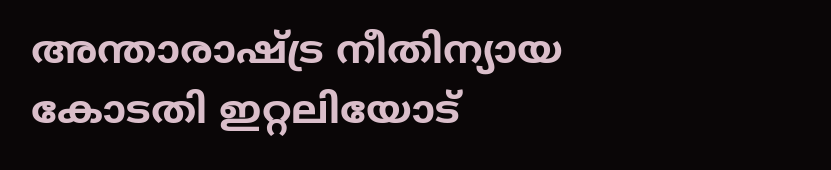അന്താരാഷ്ട്ര നീതിന്യായ കോടതി ഇറ്റലിയോട്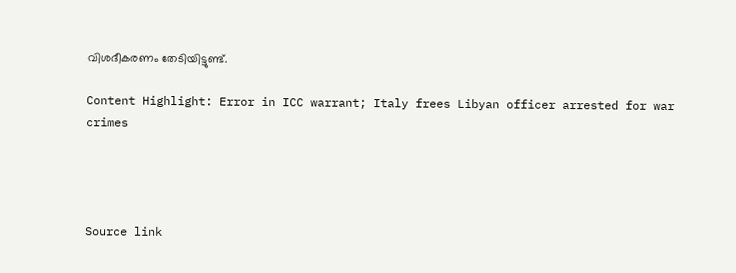വിശദീകരണം തേടിയിട്ടുണ്ട്.

Content Highlight: Error in ICC warrant; Italy frees Libyan officer arrested for war crimes




Source link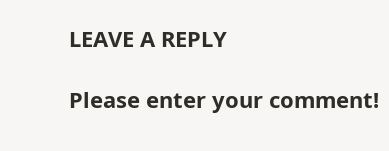LEAVE A REPLY

Please enter your comment!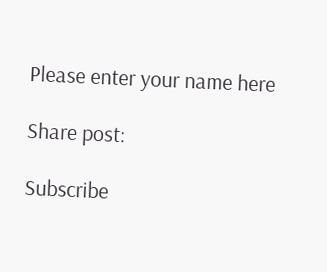Please enter your name here

Share post:

Subscribe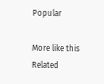Popular

More like this
Related